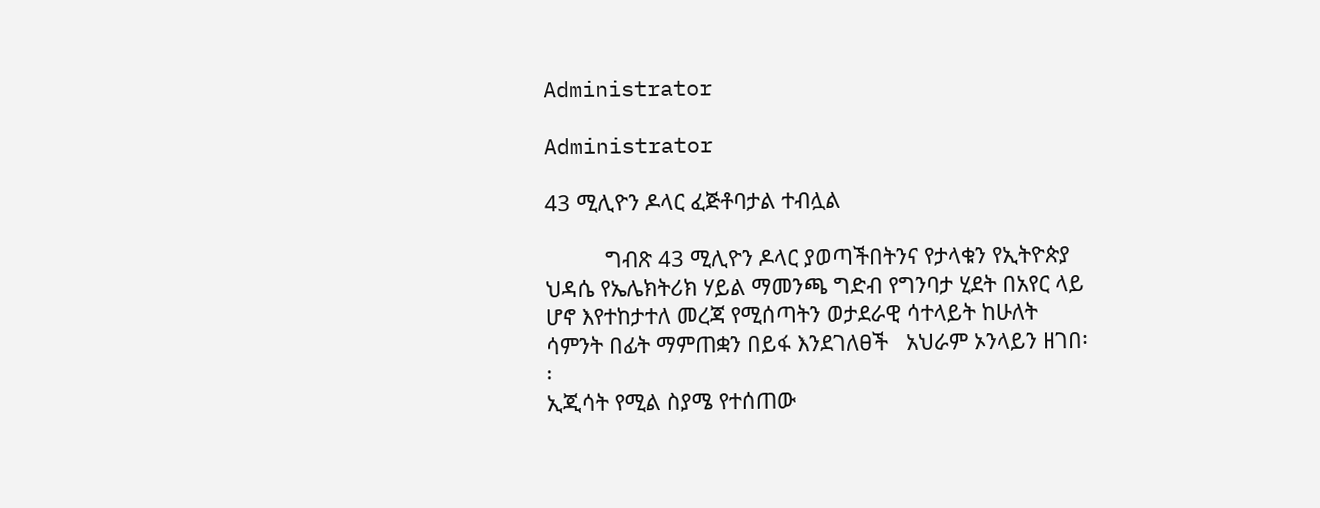Administrator

Administrator

43 ሚሊዮን ዶላር ፈጅቶባታል ተብሏል

          ግብጽ 43 ሚሊዮን ዶላር ያወጣችበትንና የታላቁን የኢትዮጵያ ህዳሴ የኤሌክትሪክ ሃይል ማመንጫ ግድብ የግንባታ ሂደት በአየር ላይ ሆኖ እየተከታተለ መረጃ የሚሰጣትን ወታደራዊ ሳተላይት ከሁለት ሳምንት በፊት ማምጠቋን በይፋ እንደገለፀች   አህራም ኦንላይን ዘገበ፡፡
ኢጂሳት የሚል ስያሜ የተሰጠው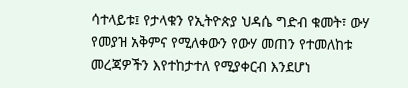ሳተላይቱ፤ የታላቁን የኢትዮጵያ ህዳሴ ግድብ ቁመት፣ ውሃ የመያዝ አቅምና የሚለቀውን የውሃ መጠን የተመለከቱ መረጃዎችን እየተከታተለ የሚያቀርብ እንደሆነ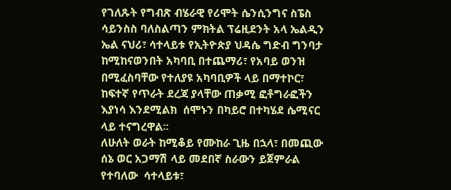የገለጹት የግብጽ ብሄራዊ የሪሞት ሴንሲንግና ስፔስ ሳይንስስ ባለስልጣን ምክትል ፕሬዚደንት አላ ኤልዲን ኤል ናህሪ፣ ሳተላይቱ የኢትዮጵያ ህዳሴ ግድብ ግንባታ ከሚከናወንበት አካባቢ በተጨማሪ፣ የአባይ ወንዝ በሚፈስባቸው የተለያዩ አካባቢዎች ላይ በማተኮር፣ ከፍተኛ የጥራት ደረጃ ያላቸው ጠቃሚ ፎቶግራፎችን እያነሳ እንደሚልክ  ሰሞኑን በካይሮ በተካሄደ ሴሚናር ላይ ተናግረዋል፡፡
ለሁለት ወራት ከሚቆይ የሙከራ ጊዜ በኋላ፣ በመጪው ሰኔ ወር አጋማሽ ላይ መደበኛ ስራውን ይጀምራል የተባለው  ሳተላይቱ፣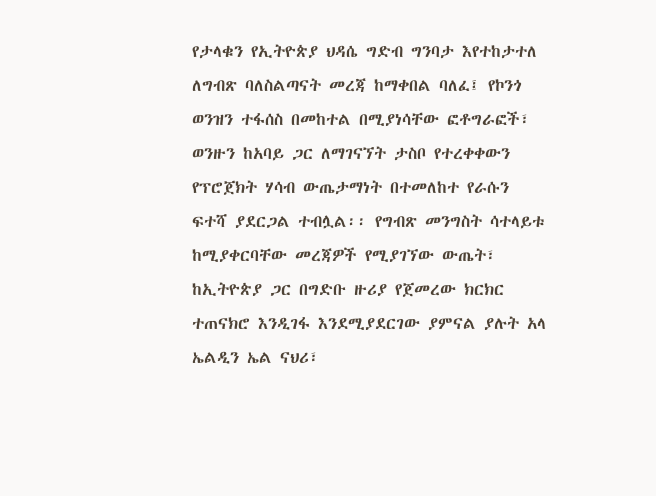የታላቁን የኢትዮጵያ ህዳሴ ግድብ ግንባታ እየተከታተለ ለግብጽ ባለስልጣናት መረጃ ከማቀበል ባለፈ፤ የኮንጎ ወንዝን ተፋሰስ በመከተል በሚያነሳቸው ፎቶግራፎች፣ ወንዙን ከአባይ ጋር ለማገናኘት ታስቦ የተረቀቀውን የፕሮጀክት ሃሳብ ውጤታማነት በተመለከተ የራሱን ፍተሻ ያደርጋል ተብሏል፡፡ የግብጽ መንግስት ሳተላይቱ ከሚያቀርባቸው መረጃዎች የሚያገኘው ውጤት፣ ከኢትዮጵያ ጋር በግድቡ ዙሪያ የጀመረው ክርክር ተጠናክሮ እንዲገፋ እንደሚያደርገው ያምናል ያሉት አላ ኤልዲን ኤል ናህሪ፣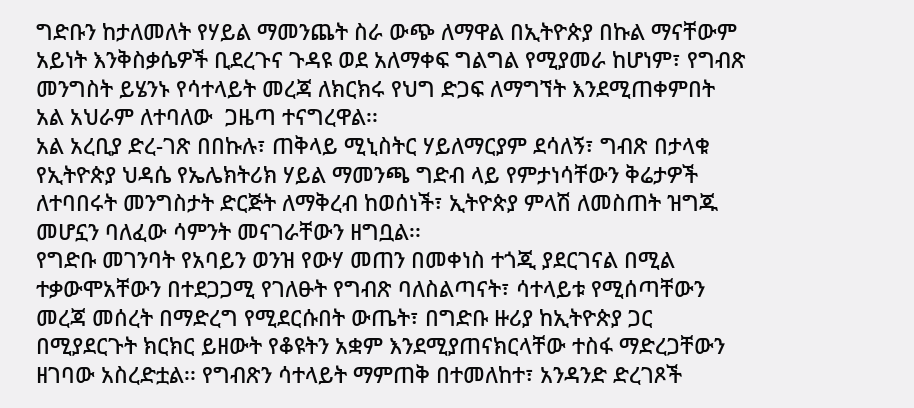ግድቡን ከታለመለት የሃይል ማመንጨት ስራ ውጭ ለማዋል በኢትዮጵያ በኩል ማናቸውም አይነት እንቅስቃሴዎች ቢደረጉና ጉዳዩ ወደ አለማቀፍ ግልግል የሚያመራ ከሆነም፣ የግብጽ መንግስት ይሄንኑ የሳተላይት መረጃ ለክርክሩ የህግ ድጋፍ ለማግኘት እንደሚጠቀምበት አል አህራም ለተባለው  ጋዜጣ ተናግረዋል፡፡
አል አረቢያ ድረ-ገጽ በበኩሉ፣ ጠቅላይ ሚኒስትር ሃይለማርያም ደሳለኝ፣ ግብጽ በታላቁ የኢትዮጵያ ህዳሴ የኤሌክትሪክ ሃይል ማመንጫ ግድብ ላይ የምታነሳቸውን ቅሬታዎች ለተባበሩት መንግስታት ድርጅት ለማቅረብ ከወሰነች፣ ኢትዮጵያ ምላሽ ለመስጠት ዝግጁ መሆኗን ባለፈው ሳምንት መናገራቸውን ዘግቧል፡፡
የግድቡ መገንባት የአባይን ወንዝ የውሃ መጠን በመቀነስ ተጎጂ ያደርገናል በሚል ተቃውሞአቸውን በተደጋጋሚ የገለፁት የግብጽ ባለስልጣናት፣ ሳተላይቱ የሚሰጣቸውን መረጃ መሰረት በማድረግ የሚደርሱበት ውጤት፣ በግድቡ ዙሪያ ከኢትዮጵያ ጋር በሚያደርጉት ክርክር ይዘውት የቆዩትን አቋም እንደሚያጠናክርላቸው ተስፋ ማድረጋቸውን ዘገባው አስረድቷል፡፡ የግብጽን ሳተላይት ማምጠቅ በተመለከተ፣ አንዳንድ ድረገጾች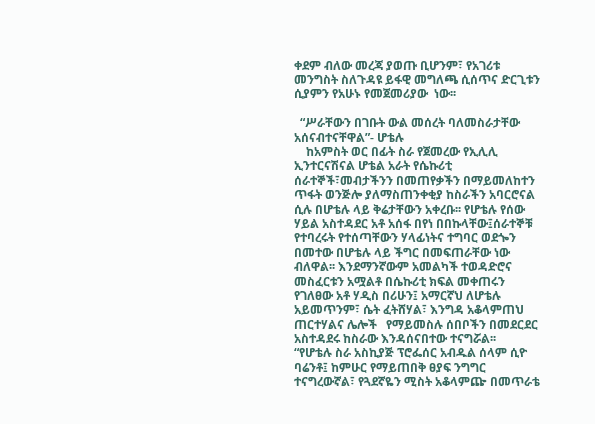ቀደም ብለው መረጃ ያወጡ ቢሆንም፣ የአገሪቱ መንግስት ስለጉዳዩ ይፋዊ መግለጫ ሲሰጥና ድርጊቱን ሲያምን የአሁኑ የመጀመሪያው  ነው፡፡

  “ሥራቸውን በገቡት ውል መሰረት ባለመስራታቸው አሰናብተናቸዋል”- ሆቴሉ
    ከአምስት ወር በፊት ስራ የጀመረው የኢሊሊ ኢንተርናሽናል ሆቴል አራት የሴኩሪቲ ሰራተኞች፣መብታችንን በመጠየቃችን በማይመለከተን ጥፋት ወንጅሎ ያለማስጠንቀቂያ ከስራችን አባርሮናል ሲሉ በሆቴሉ ላይ ቅሬታቸውን አቀረቡ፡፡ የሆቴሉ የሰው ሃይል አስተዳደር አቶ አሰፋ በየነ በበኩላቸው፤ሰራተኞቹ የተባረሩት የተሰጣቸውን ሃላፊነትና ተግባር ወደጐን በመተው በሆቴሉ ላይ ችግር በመፍጠራቸው ነው ብለዋል፡፡ እንደማንኛውም አመልካች ተወዳድሮና መስፈርቱን አሟልቶ በሴኩሪቲ ክፍል መቀጠሩን የገለፀው አቶ ሃዲስ በሪሁን፤ አማርኛህ ለሆቴሉ አይመጥንም፣ ሴት ፈትሸሃል፣ እንግዳ አቆላምጠህ ጠርተሃልና ሌሎች   የማይመስሉ ሰበቦችን በመደርደር አስተዳደሩ ከስራው እንዳሰናበተው ተናግሯል፡፡
“የሆቴሉ ስራ አስኪያጅ ፕሮፌሰር አብዱል ሰላም ሲዮ ባሬንቶ፤ ከምሁር የማይጠበቅ ፀያፍ ንግግር ተናግረውኛል፣ የጓደኛዬን ሚስት አቆላምጬ በመጥራቴ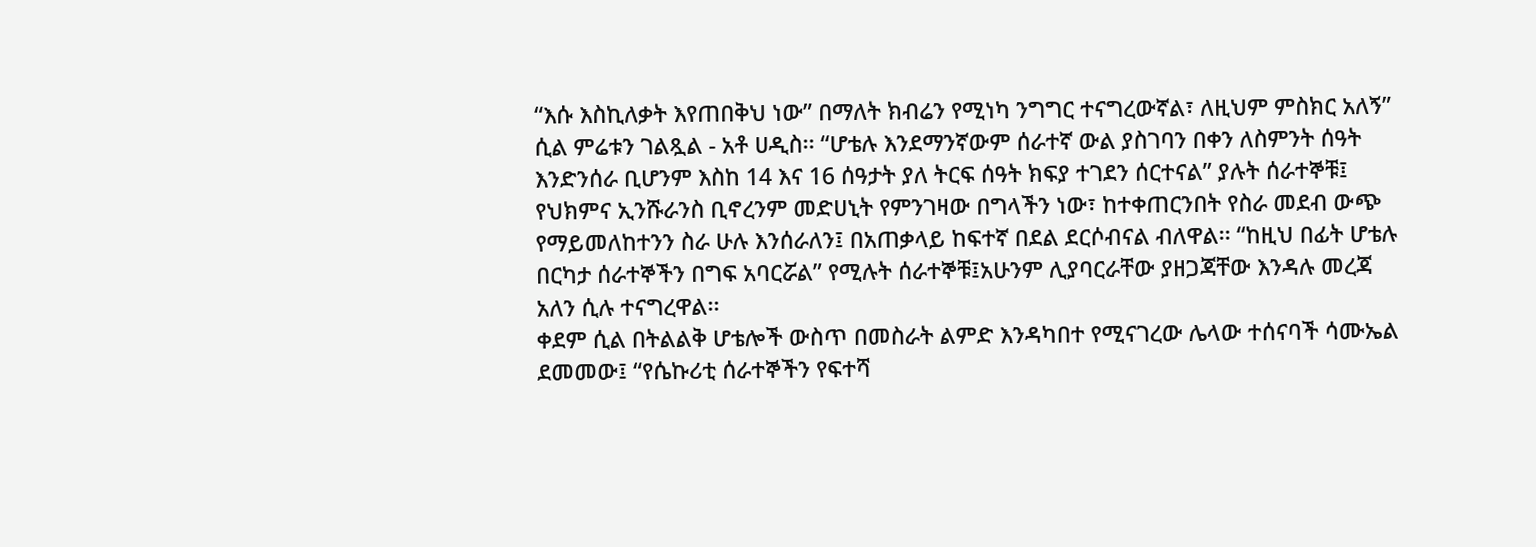“እሱ እስኪለቃት እየጠበቅህ ነው” በማለት ክብሬን የሚነካ ንግግር ተናግረውኛል፣ ለዚህም ምስክር አለኝ” ሲል ምሬቱን ገልጿል - አቶ ሀዲስ፡፡ “ሆቴሉ እንደማንኛውም ሰራተኛ ውል ያስገባን በቀን ለስምንት ሰዓት እንድንሰራ ቢሆንም እስከ 14 እና 16 ሰዓታት ያለ ትርፍ ሰዓት ክፍያ ተገደን ሰርተናል” ያሉት ሰራተኞቹ፤ የህክምና ኢንሹራንስ ቢኖረንም መድሀኒት የምንገዛው በግላችን ነው፣ ከተቀጠርንበት የስራ መደብ ውጭ የማይመለከተንን ስራ ሁሉ እንሰራለን፤ በአጠቃላይ ከፍተኛ በደል ደርሶብናል ብለዋል፡፡ “ከዚህ በፊት ሆቴሉ በርካታ ሰራተኞችን በግፍ አባርሯል” የሚሉት ሰራተኞቹ፤አሁንም ሊያባርራቸው ያዘጋጃቸው እንዳሉ መረጃ አለን ሲሉ ተናግረዋል፡፡
ቀደም ሲል በትልልቅ ሆቴሎች ውስጥ በመስራት ልምድ እንዳካበተ የሚናገረው ሌላው ተሰናባች ሳሙኤል ደመመው፤ “የሴኩሪቲ ሰራተኞችን የፍተሻ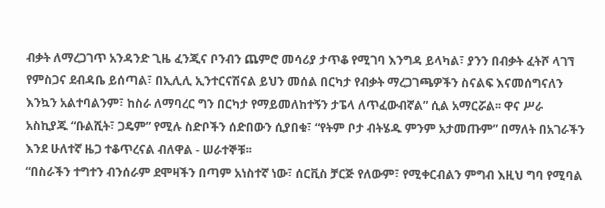ብቃት ለማረጋገጥ አንዳንድ ጊዜ ፈንጂና ቦንብን ጨምሮ መሳሪያ ታጥቆ የሚገባ እንግዳ ይላካል፣ ያንን በብቃት ፈትሾ ላገኘ የምስጋና ደብዳቤ ይሰጣል፣ በኢሊሊ ኢንተርናሽናል ይህን መሰል በርካታ የብቃት ማረጋገጫዎችን ስናልፍ እናመሰግናለን እንኳን አልተባልንም፣ ከስራ ለማባረር ግን በርካታ የማይመለከተኝን ታፔላ ለጥፈውብኛል” ሲል አማርሯል፡፡ ዋና ሥራ አስኪያጁ “ቡልሺት፣ ጋዴም” የሚሉ ስድቦችን ሰድበውን ሲያበቁ፣ “የትም ቦታ ብትሄዱ ምንም አታመጡም” በማለት በአገራችን እንደ ሁለተኛ ዜጋ ተቆጥረናል ብለዋል - ሠራተኞቹ፡፡
“በስራችን ተግተን ብንሰራም ደሞዛችን በጣም አነስተኛ ነው፣ ሰርቪስ ቻርጅ የለውም፣ የሚቀርብልን ምግብ እዚህ ግባ የሚባል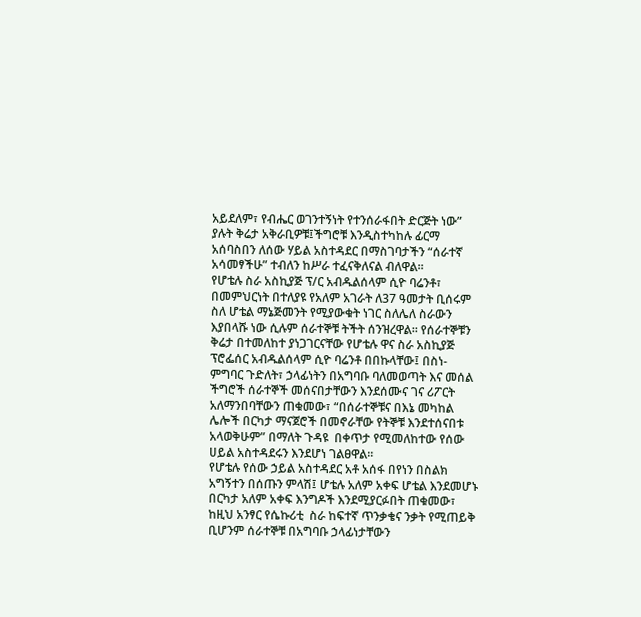አይደለም፣ የብሔር ወገንተኝነት የተንሰራፋበት ድርጅት ነው” ያሉት ቅሬታ አቅራቢዎቹ፤ችግሮቹ እንዲስተካከሉ ፊርማ አሰባስበን ለሰው ሃይል አስተዳደር በማስገባታችን “ሰራተኛ አሳመፃችሁ” ተብለን ከሥራ ተፈናቅለናል ብለዋል፡፡
የሆቴሉ ስራ አስኪያጅ ፕ/ር አብዱልሰላም ሲዮ ባሬንቶ፣ በመምህርነት በተለያዩ የአለም አገራት ለ37 ዓመታት ቢሰሩም ስለ ሆቴል ማኔጅመንት የሚያውቁት ነገር ስለሌለ ስራውን እያበላሹ ነው ሲሉም ሰራተኞቹ ትችት ሰንዝረዋል፡፡ የሰራተኞቹን ቅሬታ በተመለከተ ያነጋገርናቸው የሆቴሉ ዋና ስራ አስኪያጅ ፕሮፌሰር አብዱልሰላም ሲዮ ባሬንቶ በበኩላቸው፤ በስነ-ምግባር ጉድለት፣ ኃላፊነትን በአግባቡ ባለመወጣት እና መሰል ችግሮች ሰራተኞች መሰናበታቸውን እንደሰሙና ገና ሪፖርት አለማንበባቸውን ጠቁመው፣ “በሰራተኞቹና በእኔ መካከል ሌሎች በርካታ ማናጀሮች በመኖራቸው የትኞቹ እንደተሰናበቱ አላወቅሁም” በማለት ጉዳዩ  በቀጥታ የሚመለከተው የሰው ሀይል አስተዳደሩን እንደሆነ ገልፀዋል፡፡
የሆቴሉ የሰው ኃይል አስተዳደር አቶ አሰፋ በየነን በስልክ አግኝተን በሰጡን ምላሽ፤ ሆቴሉ አለም አቀፍ ሆቴል እንደመሆኑ በርካታ አለም አቀፍ እንግዶች እንደሚያርፉበት ጠቁመው፣ ከዚህ አንፃር የሴኩሪቲ  ስራ ከፍተኛ ጥንቃቄና ንቃት የሚጠይቅ ቢሆንም ሰራተኞቹ በአግባቡ ኃላፊነታቸውን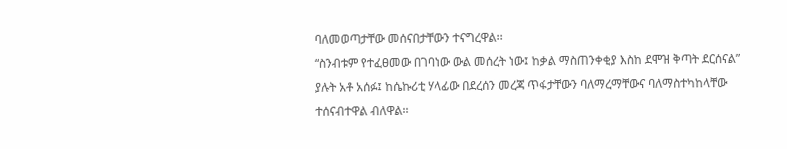ባለመወጣታቸው መሰናበታቸውን ተናግረዋል፡፡
“ስንብቱም የተፈፀመው በገባነው ውል መሰረት ነው፤ ከቃል ማስጠንቀቂያ እስከ ደሞዝ ቅጣት ደርሰናል” ያሉት አቶ አሰፉ፤ ከሴኩሪቲ ሃላፊው በደረሰን መረጃ ጥፋታቸውን ባለማረማቸውና ባለማስተካከላቸው ተሰናብተዋል ብለዋል፡፡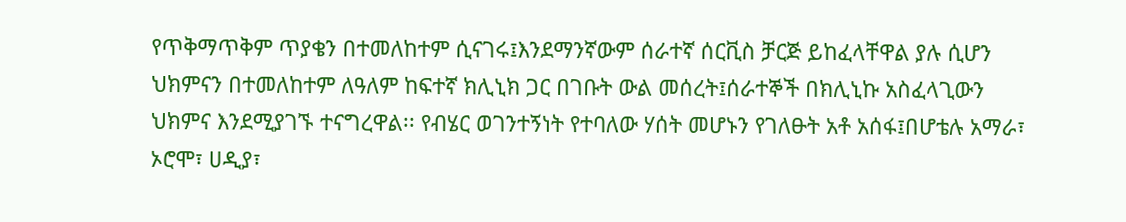የጥቅማጥቅም ጥያቄን በተመለከተም ሲናገሩ፤እንደማንኛውም ሰራተኛ ሰርቪስ ቻርጅ ይከፈላቸዋል ያሉ ሲሆን ህክምናን በተመለከተም ለዓለም ከፍተኛ ክሊኒክ ጋር በገቡት ውል መሰረት፤ሰራተኞች በክሊኒኩ አስፈላጊውን ህክምና እንደሚያገኙ ተናግረዋል፡፡ የብሄር ወገንተኝነት የተባለው ሃሰት መሆኑን የገለፁት አቶ አሰፋ፤በሆቴሉ አማራ፣ ኦሮሞ፣ ሀዲያ፣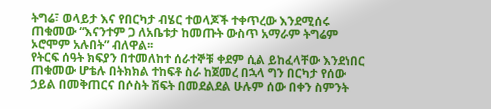ትግሬ፣ ወላይታ እና የበርካታ ብሄር ተወላጆች ተቀጥረው እንደሚሰሩ ጠቁመው “እናንተም ጋ ለአቤቱታ ከመጡት ውስጥ አማራም ትግሬም ኦሮሞም አሉበት” ብለዋል፡፡
የትርፍ ሰዓት ክፍያን በተመለከተ ሰራተኞቹ ቀደም ሲል ይከፈላቸው እንደነበር ጠቁመው ሆቴሉ በትክክል ተከፍቶ ስራ ከጀመረ በኋላ ግን በርካታ የሰው ኃይል በመቅጠርና በሶስት ሽፍት በመደልደል ሁሉም ሰው በቀን ስምንት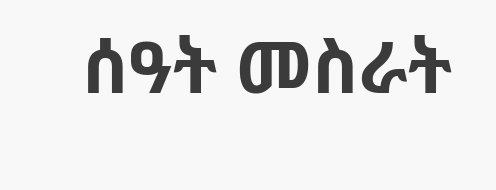ሰዓት መስራት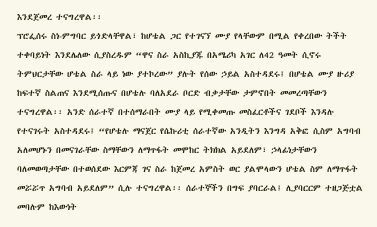እንደጀመረ ተናግረዋል፡፡
ፕሮፌሰሩ ስነ-ምግባር ይጎድላቸዋል፣ ከሆቴል ጋር የተገናኘ ሙያ የላቸውም በሚል የቀረበው ትችት ተቀባይነት እንደሌለው ሲያስረዱም “ዋና ስራ አስኪያጁ በአሜሪካ አገር ለ42 ዓመት ሲኖሩ ትምህርታቸው ሆቴል ስራ ላይ ነው ያተኮረው” ያሉት የሰው ኃይል አስተዳደሩ፤ በሆቴል ሙያ ዙሪያ ከፍተኛ ስልጠና እንደሚሰጡና በሆቴሉ ባለአደራ ቦርድ ብቃታቸው ታምኖበት መመረጣቸውን ተናግረዋል፡፡ አንድ ሰራተኛ በተሰማራበት ሙያ ላይ የሚቀመጡ መስፈርቶችና ገደቦች እንዳሉ የተናገሩት አስተዳደሩ፤ “የሆቴሉ ማናጀር የሴኩሪቲ ሰራተኛው አንዲትን እንግዳ አቅፎ ሲስም አግባብ አለመሆኑን በመናገራቸው ስማቸውን ለማጥፋት መሞከር ትክክል አይደለም፣ ኃላፊነታቸውን ባለመወጣታቸው በተወሰደው እርምጃ ገና ስራ ከጀመረ አምስት ወር ያልሞላውን ሆቴል ስም ለማጥፋት መሯሯጥ አግባብ አይደለም” ሲሉ ተናግረዋል፡፡ ሰራተኞችን በግፍ ያባርራል፤ ሊያባርርም ተዘጋጅቷል መባሉም ከእውነት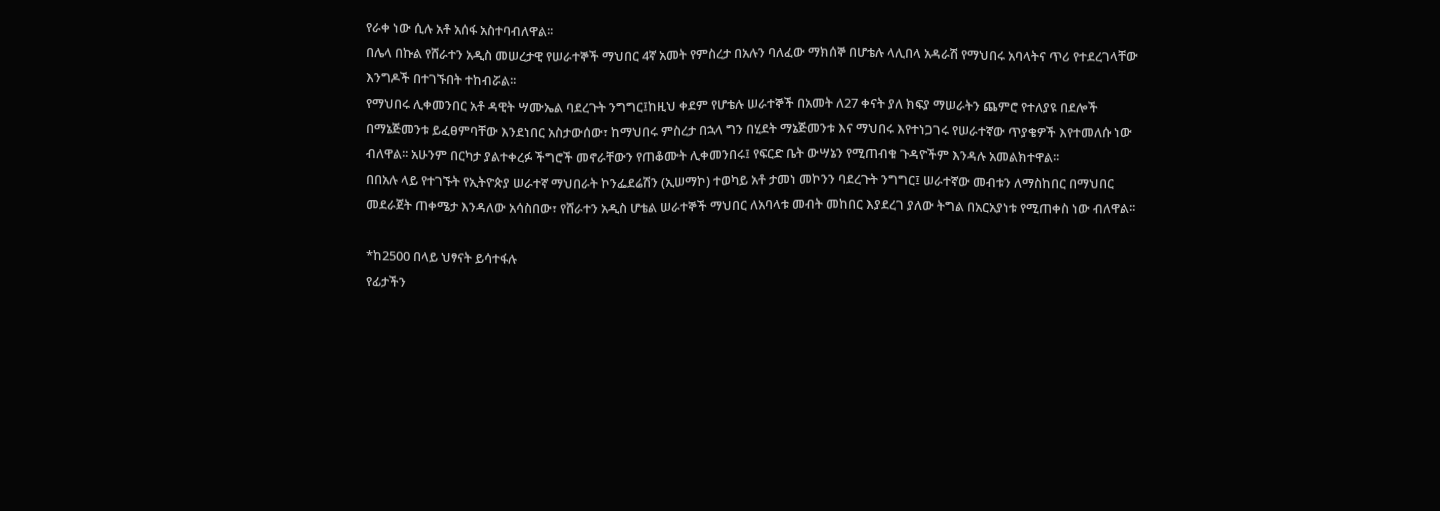የራቀ ነው ሲሉ አቶ አሰፋ አስተባብለዋል፡፡
በሌላ በኩል የሸራተን አዲስ መሠረታዊ የሠራተኞች ማህበር 4ኛ አመት የምስረታ በአሉን ባለፈው ማክሰኞ በሆቴሉ ላሊበላ አዳራሽ የማህበሩ አባላትና ጥሪ የተደረገላቸው እንግዶች በተገኙበት ተከብሯል፡፡
የማህበሩ ሊቀመንበር አቶ ዳዊት ሣሙኤል ባደረጉት ንግግር፤ከዚህ ቀደም የሆቴሉ ሠራተኞች በአመት ለ27 ቀናት ያለ ክፍያ ማሠራትን ጨምሮ የተለያዩ በደሎች በማኔጅመንቱ ይፈፀምባቸው እንደነበር አስታውሰው፣ ከማህበሩ ምስረታ በኋላ ግን በሂደት ማኔጅመንቱ እና ማህበሩ እየተነጋገሩ የሠራተኛው ጥያቄዎች እየተመለሱ ነው ብለዋል፡፡ አሁንም በርካታ ያልተቀረፉ ችግሮች መኖራቸውን የጠቆሙት ሊቀመንበሩ፤ የፍርድ ቤት ውሣኔን የሚጠብቁ ጉዳዮችም እንዳሉ አመልክተዋል፡፡
በበአሉ ላይ የተገኙት የኢትዮጵያ ሠራተኛ ማህበራት ኮንፌደሬሽን (ኢሠማኮ) ተወካይ አቶ ታመነ መኮንን ባደረጉት ንግግር፤ ሠራተኛው መብቱን ለማስከበር በማህበር መደራጀት ጠቀሜታ እንዳለው አሳስበው፣ የሸራተን አዲስ ሆቴል ሠራተኞች ማህበር ለአባላቱ መብት መከበር እያደረገ ያለው ትግል በአርአያነቱ የሚጠቀስ ነው ብለዋል፡፡

*ከ2500 በላይ ህፃናት ይሳተፋሉ
የፊታችን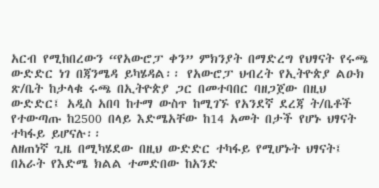አርብ የሚከበረውን “የአውሮፓ ቀን” ምክንያት በማድረግ የህፃናት የሩጫ ውድድር ነገ በጃንሜዳ ይካሄዳል፡፡ የአውሮፓ ህብረት የኢትዮጵያ ልዑክ ጽ/ቤት ከታላቁ ሩጫ በኢትዮጵያ ጋር በመተባበር ባዘጋጀው በዚህ ውድድር፤ አዲስ አበባ ከተማ ውስጥ ከሚገኙ የአንደኛ ደረጃ ት/ቤቶች የተውጣጡ ከ2500 በላይ እድሜአቸው ከ14 አመት በታች የሆኑ ህፃናት ተካፋይ ይሆናሉ፡፡
ለዘጠነኛ ጊዜ በሚካሄደው በዚህ ውድድር ተካፋይ የሚሆኑት ህፃናት፤ በአራት የእድሜ ክልል ተመድበው ከአንድ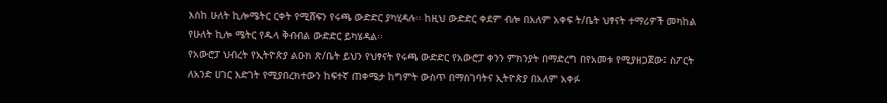እስከ ሁለት ኪሎሜትር ርቀት የሚሸፍን የሩጫ ውድድር ያካሂዳሉ፡፡ ከዚህ ውድድር ቀደም ብሎ በአለም አቀፍ ት/ቤት ህፃናት ተማሪዎች መካከል የሁለት ኪሎ ሜትር የዱላ ቅብብል ውድድር ይካሄዳል፡፡
የአውሮፓ ህብረት የኢትዮጵያ ልዑክ ጽ/ቤት ይህን የህፃናት የሩጫ ውድድር የአውሮፓ ቀንን ምክንያት በማድረግ በየአመቱ የሚያዘጋጀው፤ ስፖርት ለአንድ ሀገር እድገት የሚያበረክተውን ከፍተኛ ጠቀሜታ ከግምት ውስጥ በማስገባትና ኢትዮጵያ በአለም አቀፉ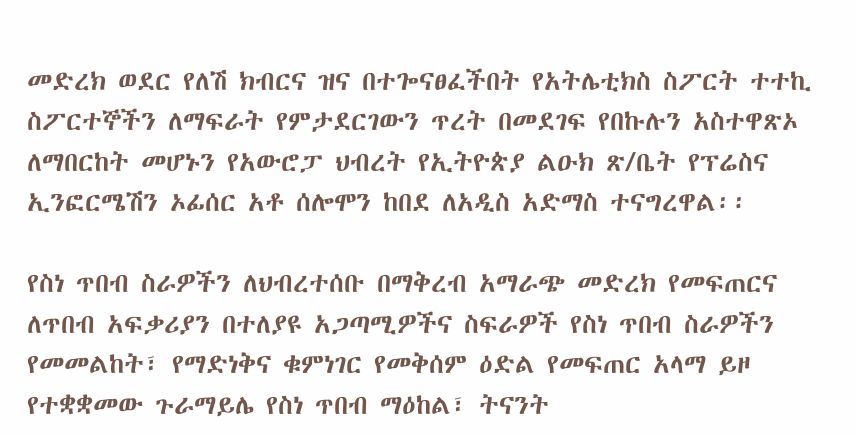መድረክ ወደር የለሽ ክብርና ዝና በተጐናፀፈችበት የአትሌቲክስ ስፖርት ተተኪ ስፖርተኞችን ለማፍራት የምታደርገውን ጥረት በመደገፍ የበኩሉን አስተዋጽኦ ለማበርከት መሆኑን የአውሮፓ ህብረት የኢትዮጵያ ልዑክ ጽ/ቤት የፕሬስና ኢንፎርሜሽን ኦፊሰር አቶ ሰሎሞን ከበደ ለአዲስ አድማስ ተናግረዋል፡፡

የስነ ጥበብ ስራዎችን ለህብረተሰቡ በማቅረብ አማራጭ መድረክ የመፍጠርና ለጥበብ አፍቃሪያን በተለያዩ አጋጣሚዎችና ስፍራዎች የስነ ጥበብ ስራዎችን የመመልከት፣ የማድነቅና ቁምነገር የመቅሰም ዕድል የመፍጠር አላማ ይዞ የተቋቋመው ጉራማይሌ የስነ ጥበብ ማዕከል፣ ትናንት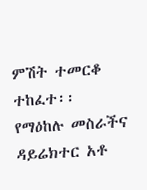ምሽት ተመርቆ ተከፈተ፡፡
የማዕከሉ መስራችና ዳይሬክተር አቶ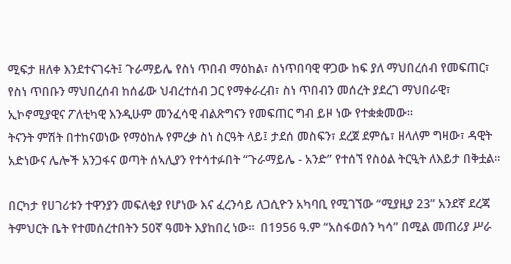ሚፍታ ዘለቀ እንደተናገሩት፤ ጉራማይሌ የስነ ጥበብ ማዕከል፣ ስነጥበባዊ ዋጋው ከፍ ያለ ማህበረሰብ የመፍጠር፣ የስነ ጥበቡን ማህበረሰብ ከሰፊው ህብረተሰብ ጋር የማቀራረብ፣ ስነ ጥበብን መሰረት ያደረገ ማህበራዊ፣ ኢኮኖሚያዊና ፖለቲካዊ እንዲሁም መንፈሳዊ ብልጽግናን የመፍጠር ግብ ይዞ ነው የተቋቋመው፡፡
ትናንት ምሽት በተከናወነው የማዕከሉ የምረቃ ስነ ስርዓት ላይ፤ ታደሰ መስፍን፣ ደረጀ ደምሴ፣ ዘላለም ግዛው፣ ዳዊት አድነውና ሌሎች አንጋፋና ወጣት ሰኣሊያን የተሳተፉበት “ጉራማይሌ - አንድ” የተሰኘ የስዕል ትርዒት ለእይታ በቅቷል፡፡

በርካታ የሀገሪቱን ተዋንያን መፍለቂያ የሆነው እና ፈረንሳይ ለጋሲዮን አካባቢ የሚገኘው “ሚያዚያ 23” አንደኛ ደረጃ ትምህርት ቤት የተመሰረተበትን 50ኛ ዓመት እያከበረ ነው፡፡  በ1956 ዓ.ም “አስፋወሰን ካሳ” በሚል መጠሪያ ሥራ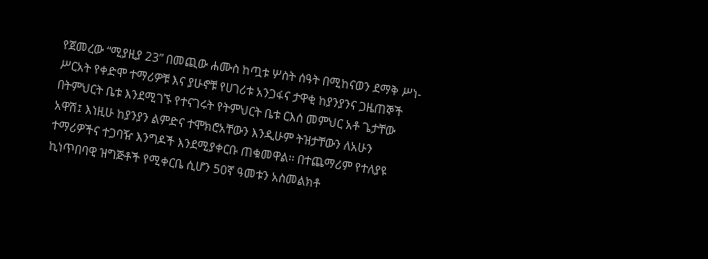የጀመረው “ሚያዚያ 23” በመጪው ሐሙስ ከጧቱ ሦስት ሰዓት በሚከናወን ደማቅ ሥነ-ሥርአት የቀድሞ ተማሪዎቹ እና ያሁኖቹ የሀገሪቱ አንጋፋና ታዋቂ ከያንያንና ጋዜጠኞች በትምህርት ቤቱ እንደሚገኙ የተናገሩት የትምህርት ቤቱ ርእሰ መምህር አቶ ጌታቸው አዋሽ፤ እነዚሁ ከያንያን ልምድና ተሞክሮአቸውን እንዲሁም ትዝታቸውን ለአሁን ተማሪዎችና ተጋባዥ እንግዶች እንደሚያቀርቡ ጠቁመዋል፡፡ በተጨማሪም የተለያዩ ኪነጥበባዊ ዝግጅቶች የሚቀርቤ ሲሆን 50ኛ ዓመቱን አስመልክቶ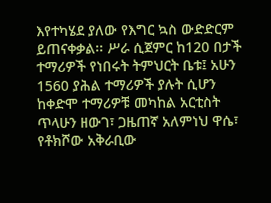እየተካሄደ ያለው የእግር ኳስ ውድድርም ይጠናቀቃል፡፡ ሥራ ሲጀምር ከ120 በታች ተማሪዎች የነበሩት ትምህርት ቤቱ፤ አሁን 1560 ያሕል ተማሪዎች ያሉት ሲሆን ከቀድሞ ተማሪዎቹ መካከል አርቲስት ጥላሁን ዘውገ፣ ጋዜጠኛ አለምነህ ዋሴ፣ የቶክሾው አቅራቢው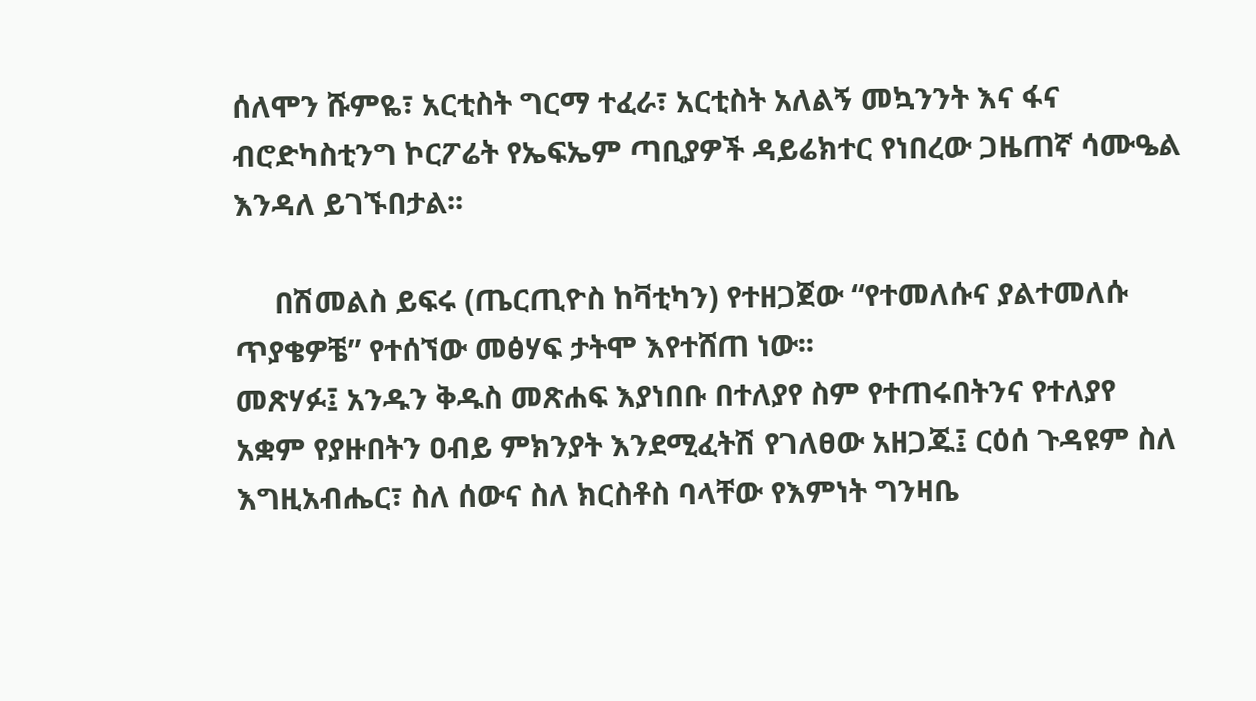ሰለሞን ሹምዬ፣ አርቲስት ግርማ ተፈራ፣ አርቲስት አለልኝ መኳንንት እና ፋና ብሮድካስቲንግ ኮርፖሬት የኤፍኤም ጣቢያዎች ዳይሬክተር የነበረው ጋዜጠኛ ሳሙዔል እንዳለ ይገኙበታል፡፡

     በሽመልስ ይፍሩ (ጤርጢዮስ ከቫቲካን) የተዘጋጀው “የተመለሱና ያልተመለሱ ጥያቄዎቼ” የተሰኘው መፅሃፍ ታትሞ እየተሸጠ ነው፡፡
መጽሃፉ፤ አንዱን ቅዱስ መጽሐፍ እያነበቡ በተለያየ ስም የተጠሩበትንና የተለያየ አቋም የያዙበትን ዐብይ ምክንያት እንደሚፈትሽ የገለፀው አዘጋጁ፤ ርዕሰ ጉዳዩም ስለ እግዚአብሔር፣ ስለ ሰውና ስለ ክርስቶስ ባላቸው የእምነት ግንዛቤ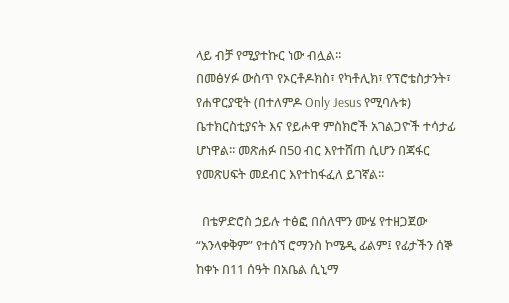ላይ ብቻ የሚያተኩር ነው ብሏል፡፡
በመፅሃፉ ውስጥ የኦርቶዶክስ፣ የካቶሊክ፣ የፕሮቴስታንት፣ የሐዋርያዊት (በተለምዶ Only Jesus የሚባሉቱ) ቤተክርስቲያናት እና የይሖዋ ምስክሮች አገልጋዮች ተሳታፊ ሆነዋል፡፡ መጽሐፉ በ50 ብር እየተሸጠ ሲሆን በጃፋር የመጽሀፍት መደብር እየተከፋፈለ ይገኛል፡፡

  በቴዎድሮስ ኃይሉ ተፅፎ በሰለሞን ሙሄ የተዘጋጀው “አንላቀቅም” የተሰኘ ሮማንስ ኮሜዲ ፊልም፤ የፊታችን ሰኞ ከቀኑ በ11 ሰዓት በአቤል ሲኒማ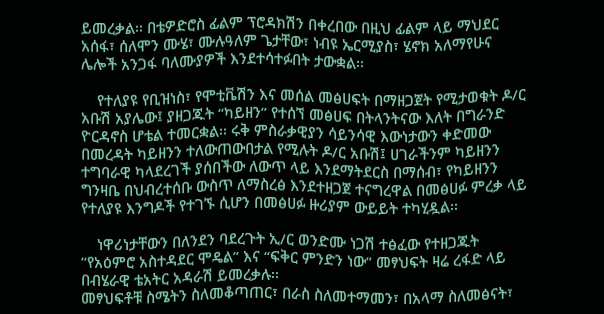ይመረቃል፡፡ በቴዎድሮስ ፊልም ፕሮዳክሽን በቀረበው በዚህ ፊልም ላይ ማህደር አሰፋ፣ ሰለሞን ሙሄ፣ ሙሉዓለም ጌታቸው፣ ነብዩ ኤርሚያስ፣ ሄኖክ አለማየሁና ሌሎች አንጋፋ ባለሙያዎች እንደተሳተፉበት ታውቋል፡፡

    የተለያዩ የቢዝነስ፣ የሞቲቬሽን እና መሰል መፅሀፍት በማዘጋጀት የሚታወቁት ዶ/ር አቡሽ አያሌው፤ ያዘጋጁት “ካይዘን” የተሰኘ መፅሀፍ በትላንትናው እለት በግራንድ ዮርዳኖስ ሆቴል ተመርቋል፡፡ ሩቅ ምስራቃዊያን ሳይንሳዊ እውነታውን ቀድመው በመረዳት ካይዘንን ተለውጠውበታል የሚሉት ዶ/ር አቡሽ፤ ሀገራችንም ካይዘንን ተግባራዊ ካላደረገች ያሰበችው ለውጥ ላይ እንደማትደርስ በማሰብ፣ የካይዘንን ግንዛቤ በህብረተሰቡ ውስጥ ለማስረፅ እንደተዘጋጀ ተናግረዋል በመፅሀፉ ምረቃ ላይ የተለያዩ እንግዶች የተገኙ ሲሆን በመፅሀፉ ዙሪያም ውይይት ተካሂዷል፡፡

    ነዋሪነታቸውን በለንደን ባደረጉት ኢ/ር ወንድሙ ነጋሽ ተፅፈው የተዘጋጁት “የአዕምሮ አስተዳደር ሞዴል” እና “ፍቅር ምንድን ነው” መፃህፍት ዛሬ ረፋድ ላይ በብሄራዊ ቴአትር አዳራሽ ይመረቃሉ፡፡
መፃህፍቶቹ ስሜትን ስለመቆጣጠር፣ በራስ ስለመተማመን፣ በአላማ ስለመፅናት፣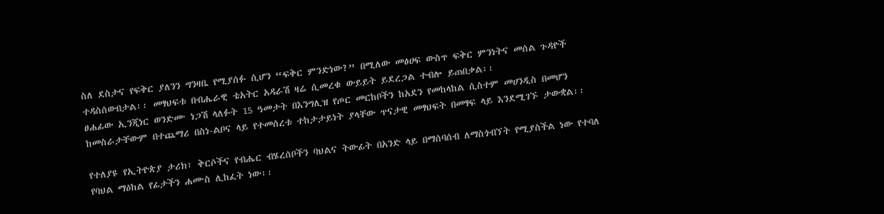ስለ ደስታና የፍቅር ያለንን ግንዛቤ የሚያሰፉ ሲሆን “ፍቅር ምንድነው?” በሚለው መፅሀፍ ውስጥ ፍቅር ምንነትና መሰል ጉዳዮች ተዳስሰውበታል፡፡ መፃህፍቱ በብሔራዊ ቴአትር አዳራሽ ዛሬ ሲመረቁ ውይይት ይደረጋል ተብሎ ይጠበቃል፡፡
ፀሐፊው ኢንጂነር ወንድሙ ነጋሽ ላለፉት 15 ዓመታት በእንግሊዝ የጦር መርከቦችን ከአደን የመከላከል ሲስተም መሀንዲስ በመሆን ከመስራታቸውም በተጨማሪ በስነ-ልቦና ላይ የተመሰረቱ ተከታታይነት ያላቸው ጥናታዊ መፃህፍት በመፃፍ ላይ እንደሚገኙ ታውቋል፡፡

የተለያዩ የኢትዮጵያ ታሪክ፣ ቅርሶችና የብሔር ብሄረሰቦችን ባህልና ትውፊት በአንድ ላይ በማሰባሰብ ለማስጎብኘት የሚያስችል ነው የተባለ የባህል ማዕከል የፊታችን ሐሙስ ሊከፈት ነው፡፡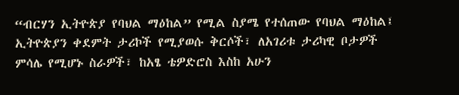“ብርሃን ኢትዮጵያ የባህል ማዕከል” የሚል ስያሜ የተሰጠው የባህል ማዕከል፤ ኢትዮጵያን ቀደምት ታሪኮች የሚያወሱ ቅርሶች፣ ለአገሪቱ ታሪካዊ ቦታዎች ምሳሌ የሚሆኑ ስራዎች፣ ከአፄ ቴዎድሮስ እስከ አሁን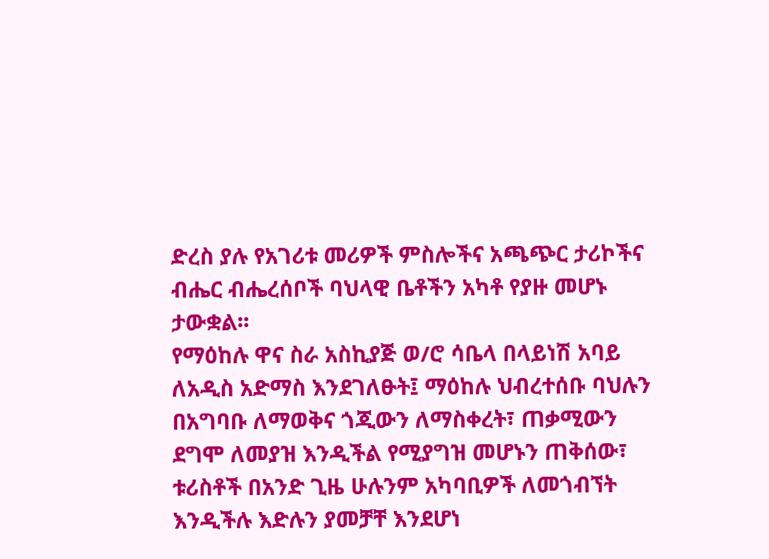ድረስ ያሉ የአገሪቱ መሪዎች ምስሎችና አጫጭር ታሪኮችና ብሔር ብሔረሰቦች ባህላዊ ቤቶችን አካቶ የያዙ መሆኑ ታውቋል፡፡
የማዕከሉ ዋና ስራ አስኪያጅ ወ/ሮ ሳቤላ በላይነሽ አባይ ለአዲስ አድማስ እንደገለፁት፤ ማዕከሉ ህብረተሰቡ ባህሉን በአግባቡ ለማወቅና ጎጂውን ለማስቀረት፣ ጠቃሚውን ደግሞ ለመያዝ እንዲችል የሚያግዝ መሆኑን ጠቅሰው፣ ቱሪስቶች በአንድ ጊዜ ሁሉንም አካባቢዎች ለመጎብኘት እንዲችሉ እድሉን ያመቻቸ እንደሆነ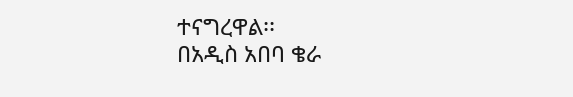ተናግረዋል፡፡
በአዲስ አበባ ቄራ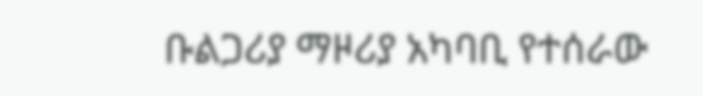ቡልጋሪያ ማዞሪያ አካባቢ የተሰራው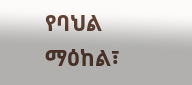የባህል ማዕከል፣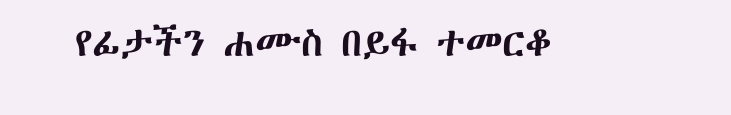የፊታችን ሐሙስ በይፋ ተመርቆ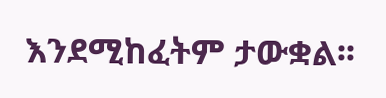እንደሚከፈትም ታውቋል፡፡